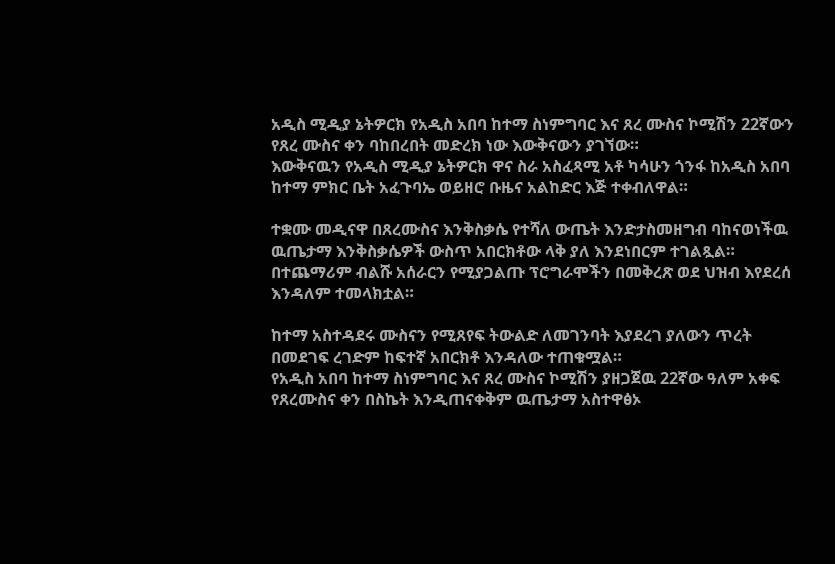አዲስ ሚዲያ ኔትዎርክ የአዲስ አበባ ከተማ ስነምግባር እና ጸረ ሙስና ኮሚሽን 22ኛውን የጸረ ሙስና ቀን ባከበረበት መድረክ ነው እውቅናውን ያገኘው።
እውቅናዉን የአዲስ ሚዲያ ኔትዎርክ ዋና ስራ አስፈጻሚ አቶ ካሳሁን ጎንፋ ከአዲስ አበባ ከተማ ምክር ቤት አፈጉባኤ ወይዘሮ ቡዜና አልከድር እጅ ተቀብለዋል።

ተቋሙ መዲናዋ በጸረሙስና እንቅስቃሴ የተሻለ ውጤት እንድታስመዘግብ ባከናወነችዉ ዉጤታማ እንቅስቃሴዎች ውስጥ አበርክቶው ላቅ ያለ እንደነበርም ተገልጿል።
በተጨማሪም ብልሹ አሰራርን የሚያጋልጡ ፕሮግራሞችን በመቅረጽ ወደ ህዝብ እየደረሰ እንዳለም ተመላክቷል።

ከተማ አስተዳደሩ ሙስናን የሚጸየፍ ትውልድ ለመገንባት እያደረገ ያለውን ጥረት በመደገፍ ረገድም ከፍተኛ አበርክቶ እንዳለው ተጠቁሟል።
የአዲስ አበባ ከተማ ስነምግባር እና ጸረ ሙስና ኮሚሽን ያዘጋጀዉ 22ኛው ዓለም አቀፍ የጸረሙስና ቀን በስኬት እንዲጠናቀቅም ዉጤታማ አስተዋፅኦ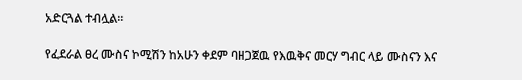አድርጓል ተብሏል።

የፈደራል ፀረ ሙስና ኮሚሽን ከአሁን ቀደም ባዘጋጀዉ የእዉቅና መርሃ ግብር ላይ ሙስናን እና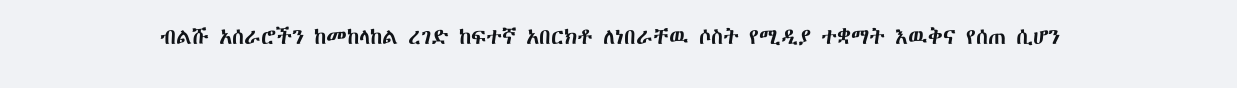ብልሹ አሰራሮችን ከመከላከል ረገድ ከፍተኛ አበርክቶ ለነበራቸዉ ሶስት የሚዲያ ተቋማት እዉቅና የሰጠ ሲሆን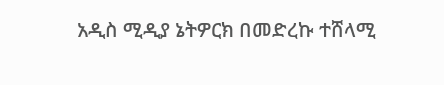አዲስ ሚዲያ ኔትዎርክ በመድረኩ ተሸላሚ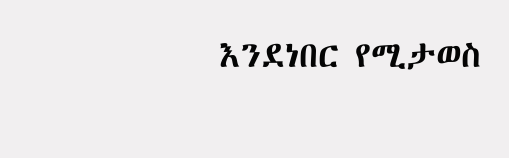እንደነበር የሚታወስ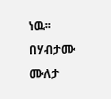ነዉ፡፡
በሃብታሙ ሙለታ